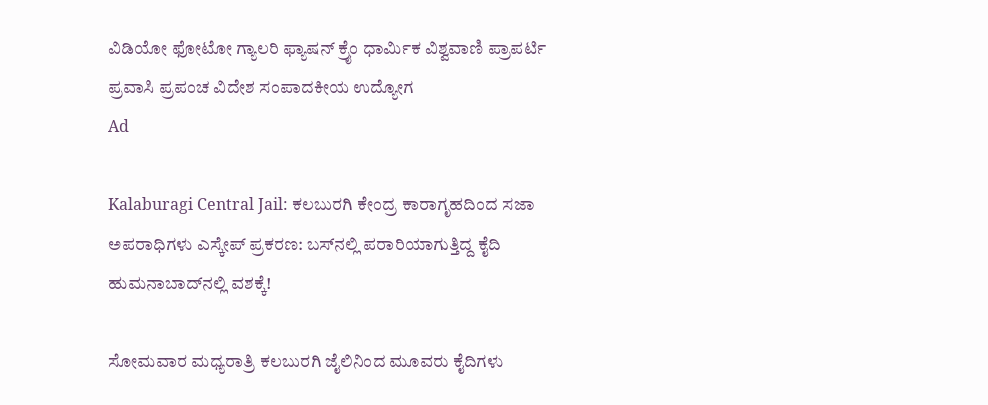ವಿಡಿಯೋ ಫೋಟೋ ಗ್ಯಾಲರಿ ಫ್ಯಾಷನ್ ಕ್ರೈಂ ಧಾರ್ಮಿಕ ವಿಶ್ವವಾಣಿ ಪ್ರಾಪರ್ಟಿ ಪ್ರವಾಸಿ ಪ್ರಪಂಚ ವಿದೇಶ ಸಂಪಾದಕೀಯ ಉದ್ಯೋಗ
Ad

Kalaburagi Central Jail: ಕಲಬುರಗಿ ಕೇಂದ್ರ ಕಾರಾಗೃಹದಿಂದ ಸಜಾ ಅಪರಾಧಿಗಳು ಎಸ್ಕೇಪ್ ಪ್ರಕರಣ: ಬಸ್‌ನಲ್ಲಿ ಪರಾರಿಯಾಗುತ್ತಿದ್ದ ಕೈದಿ ಹುಮನಾಬಾದ್‌ನಲ್ಲಿ ವಶಕ್ಕೆ!

ಸೋಮವಾರ ಮಧ್ಯರಾತ್ರಿ ಕಲಬುರಗಿ ಜೈಲಿನಿಂದ ಮೂವರು ಕೈದಿಗಳು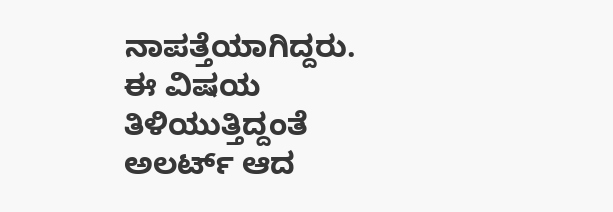ನಾಪತ್ತೆಯಾಗಿದ್ದರು. ಈ ವಿಷಯ ತಿಳಿಯುತ್ತಿದ್ದಂತೆ ಅಲರ್ಟ್ ಆದ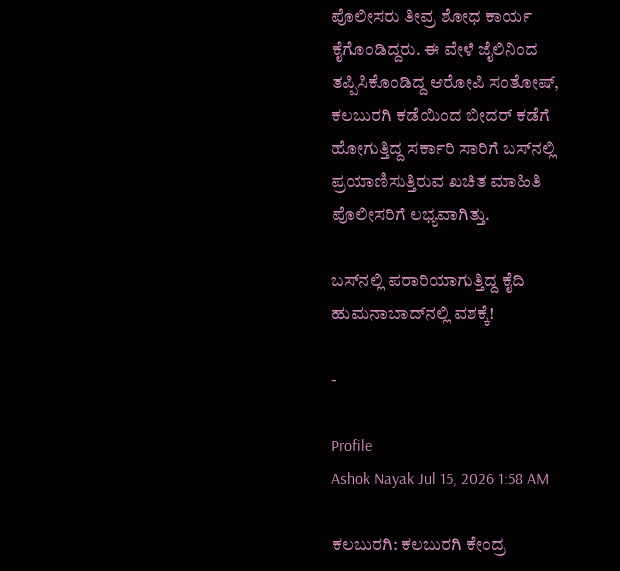ಪೊಲೀಸರು ತೀವ್ರ ಶೋಧ ಕಾರ್ಯ ಕೈಗೊಂಡಿದ್ದರು. ಈ ವೇಳೆ ಜೈಲಿನಿಂದ ತಪ್ಪಿಸಿಕೊಂಡಿದ್ದ ಆರೋಪಿ ಸಂತೋಷ್, ಕಲಬುರಗಿ ಕಡೆಯಿಂದ ಬೀದರ್ ಕಡೆಗೆ ಹೋಗುತ್ತಿದ್ದ ಸರ್ಕಾರಿ ಸಾರಿಗೆ ಬಸ್‌ನಲ್ಲಿ ಪ್ರಯಾಣಿಸುತ್ತಿರುವ ಖಚಿತ ಮಾಹಿತಿ ಪೊಲೀಸರಿಗೆ ಲಭ್ಯವಾಗಿತ್ತು.

ಬಸ್‌ನಲ್ಲಿ ಪರಾರಿಯಾಗುತ್ತಿದ್ದ ಕೈದಿ ಹುಮನಾಬಾದ್‌ನಲ್ಲಿ ವಶಕ್ಕೆ!

-

Profile
Ashok Nayak Jul 15, 2026 1:58 AM

ಕಲಬುರಗಿ: ಕಲಬುರಗಿ ಕೇಂದ್ರ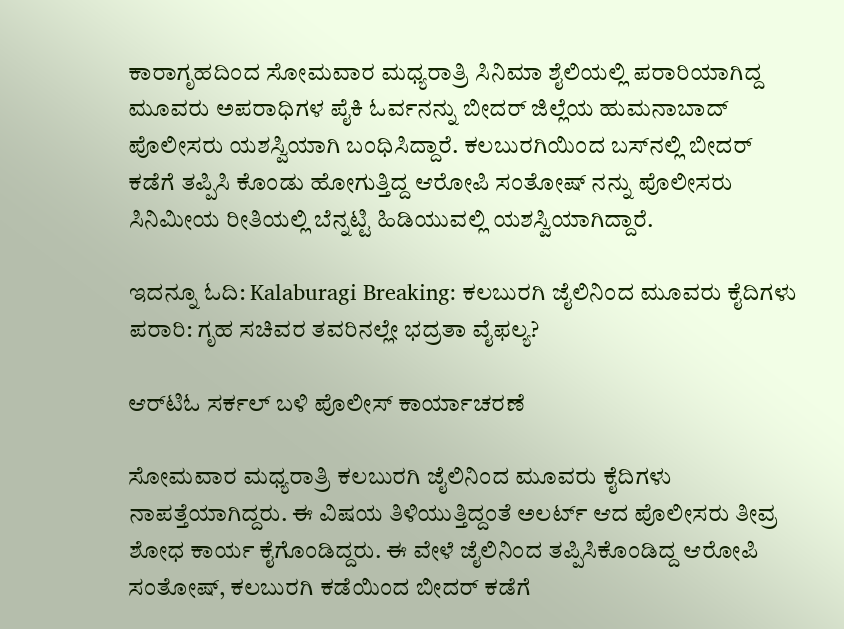ಕಾರಾಗೃಹದಿಂದ ಸೋಮವಾರ ಮಧ್ಯರಾತ್ರಿ ಸಿನಿಮಾ ಶೈಲಿಯಲ್ಲಿ ಪರಾರಿಯಾಗಿದ್ದ ಮೂವರು ಅಪರಾಧಿಗಳ ಪೈಕಿ ಓರ್ವನನ್ನು ಬೀದರ್ ಜಿಲ್ಲೆಯ ಹುಮನಾಬಾದ್ ಪೊಲೀಸರು ಯಶಸ್ವಿಯಾಗಿ ಬಂಧಿಸಿದ್ದಾರೆ. ಕಲಬುರಗಿಯಿಂದ ಬಸ್‌ನಲ್ಲಿ ಬೀದರ್ ಕಡೆಗೆ ತಪ್ಪಿಸಿ ಕೊಂಡು ಹೋಗುತ್ತಿದ್ದ ಆರೋಪಿ ಸಂತೋಷ್‌ ನನ್ನು ಪೊಲೀಸರು ಸಿನಿಮೀಯ ರೀತಿಯಲ್ಲಿ ಬೆನ್ನಟ್ಟಿ ಹಿಡಿಯುವಲ್ಲಿ ಯಶಸ್ವಿಯಾಗಿದ್ದಾರೆ.

ಇದನ್ನೂ ಓದಿ: Kalaburagi Breaking: ಕಲಬುರಗಿ ಜೈಲಿನಿಂದ ಮೂವರು ಕೈದಿಗಳು ಪರಾರಿ: ಗೃಹ ಸಚಿವರ ತವರಿನಲ್ಲೇ ಭದ್ರತಾ ವೈಫಲ್ಯ?

ಆರ್‌ಟಿಓ ಸರ್ಕಲ್ ಬಳಿ ಪೊಲೀಸ್ ಕಾರ್ಯಾಚರಣೆ

ಸೋಮವಾರ ಮಧ್ಯರಾತ್ರಿ ಕಲಬುರಗಿ ಜೈಲಿನಿಂದ ಮೂವರು ಕೈದಿಗಳು ನಾಪತ್ತೆಯಾಗಿದ್ದರು. ಈ ವಿಷಯ ತಿಳಿಯುತ್ತಿದ್ದಂತೆ ಅಲರ್ಟ್ ಆದ ಪೊಲೀಸರು ತೀವ್ರ ಶೋಧ ಕಾರ್ಯ ಕೈಗೊಂಡಿದ್ದರು. ಈ ವೇಳೆ ಜೈಲಿನಿಂದ ತಪ್ಪಿಸಿಕೊಂಡಿದ್ದ ಆರೋಪಿ ಸಂತೋಷ್, ಕಲಬುರಗಿ ಕಡೆಯಿಂದ ಬೀದರ್ ಕಡೆಗೆ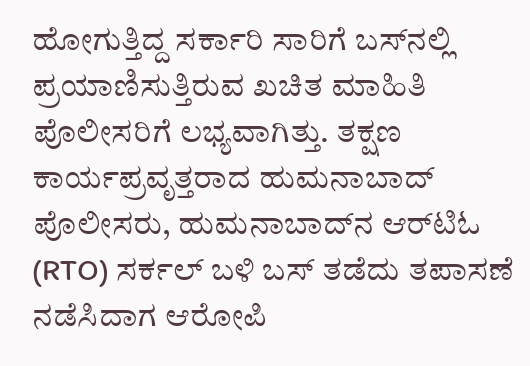ಹೋಗುತ್ತಿದ್ದ ಸರ್ಕಾರಿ ಸಾರಿಗೆ ಬಸ್‌ನಲ್ಲಿ ಪ್ರಯಾಣಿಸುತ್ತಿರುವ ಖಚಿತ ಮಾಹಿತಿ ಪೊಲೀಸರಿಗೆ ಲಭ್ಯವಾಗಿತ್ತು. ತಕ್ಷಣ ಕಾರ್ಯಪ್ರವೃತ್ತರಾದ ಹುಮನಾಬಾದ್ ಪೊಲೀಸರು, ಹುಮನಾಬಾದ್‌ನ ಆರ್‌ಟಿಓ (RTO) ಸರ್ಕಲ್ ಬಳಿ ಬಸ್ ತಡೆದು ತಪಾಸಣೆ ನಡೆಸಿದಾಗ ಆರೋಪಿ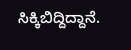ಸಿಕ್ಕಿಬಿದ್ದಿದ್ದಾನೆ.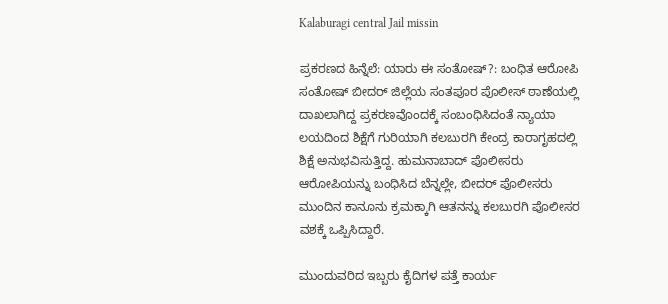Kalaburagi central Jail missin

ಪ್ರಕರಣದ ಹಿನ್ನೆಲೆ: ಯಾರು ಈ ಸಂತೋಷ್?: ಬಂಧಿತ ಆರೋಪಿ ಸಂತೋಷ್ ಬೀದರ್ ಜಿಲ್ಲೆಯ ಸಂತಪೂರ ಪೊಲೀಸ್ ಠಾಣೆಯಲ್ಲಿ ದಾಖಲಾಗಿದ್ದ ಪ್ರಕರಣವೊಂದಕ್ಕೆ ಸಂಬಂಧಿಸಿದಂತೆ ನ್ಯಾಯಾ ಲಯದಿಂದ ಶಿಕ್ಷೆಗೆ ಗುರಿಯಾಗಿ ಕಲಬುರಗಿ ಕೇಂದ್ರ ಕಾರಾಗೃಹದಲ್ಲಿ ಶಿಕ್ಷೆ ಅನುಭವಿಸುತ್ತಿದ್ದ. ಹುಮನಾಬಾದ್ ಪೊಲೀಸರು ಆರೋಪಿಯನ್ನು ಬಂಧಿಸಿದ ಬೆನ್ನಲ್ಲೇ, ಬೀದರ್ ಪೊಲೀಸರು ಮುಂದಿನ ಕಾನೂನು ಕ್ರಮಕ್ಕಾಗಿ ಆತನನ್ನು ಕಲಬುರಗಿ ಪೊಲೀಸರ ವಶಕ್ಕೆ ಒಪ್ಪಿಸಿದ್ದಾರೆ.

ಮುಂದುವರಿದ ಇಬ್ಬರು ಕೈದಿಗಳ ಪತ್ತೆ ಕಾರ್ಯ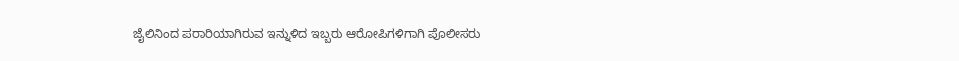ಜೈಲಿನಿಂದ ಪರಾರಿಯಾಗಿರುವ ಇನ್ನುಳಿದ ಇಬ್ಬರು ಆರೋಪಿಗಳಿಗಾಗಿ ಪೊಲೀಸರು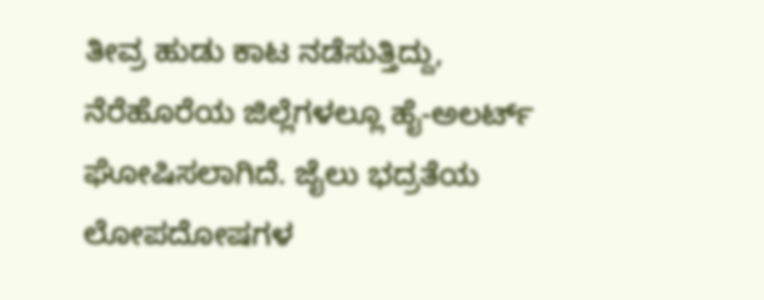ತೀವ್ರ ಹುಡು ಕಾಟ ನಡೆಸುತ್ತಿದ್ದು, ನೆರೆಹೊರೆಯ ಜಿಲ್ಲೆಗಳಲ್ಲೂ ಹೈ-ಅಲರ್ಟ್ ಘೋಷಿಸಲಾಗಿದೆ. ಜೈಲು ಭದ್ರತೆಯ ಲೋಪದೋಷಗಳ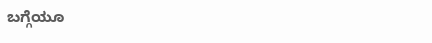ಬಗ್ಗೆಯೂ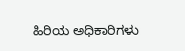ಹಿರಿಯ ಅಧಿಕಾರಿಗಳು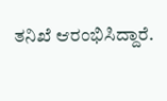ತನಿಖೆ ಆರಂಭಿಸಿದ್ದಾರೆ.